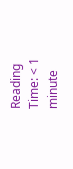Reading Time: < 1 minute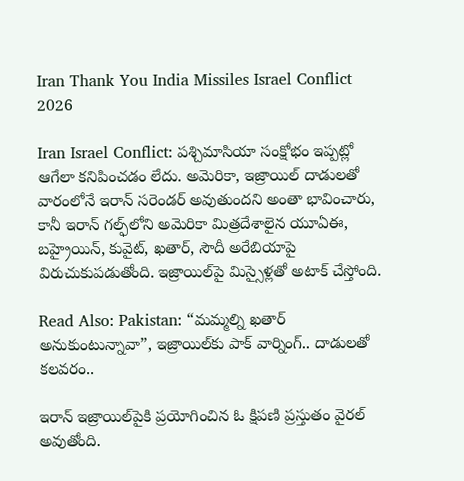Iran Thank You India Missiles Israel Conflict 2026

Iran Israel Conflict: పశ్చిమాసియా సంక్షోభం ఇప్పట్లో ఆగేలా కనిపించడం లేదు. అమెరికా, ఇజ్రాయిల్ దాడులతో వారంలోనే ఇరాన్ సరెండర్ అవుతుందని అంతా భావించారు, కానీ ఇరాన్ గల్ఫ్‌లోని అమెరికా మిత్రదేశాలైన యూఏఈ, బహ్రైయిన్, కువైట్, ఖతార్, సౌదీ అరేబియాపై విరుచుకుపడుతోంది. ఇజ్రాయిల్‌పై మిస్సైళ్లతో అటాక్ చేస్తోంది.

Read Also: Pakistan: “మమ్మల్ని ఖతార్ అనుకుంటున్నావా”, ఇజ్రాయిల్‌కు పాక్ వార్నింగ్.. దాడులతో కలవరం..

ఇరాన్ ఇజ్రాయిల్‌పైకి ప్రయోగించిన ఓ క్షిపణి ప్రస్తుతం వైరల్ అవుతోంది.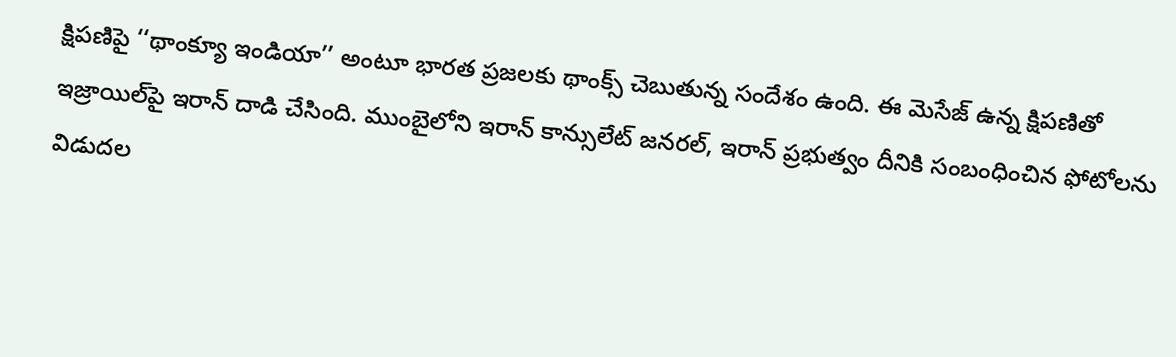క్షిపణిపై ‘‘థాంక్యూ ఇండియా’’ అంటూ భారత ప్రజలకు థాంక్స్ చెబుతున్న సందేశం ఉంది. ఈ మెసేజ్ ఉన్న క్షిపణితో ఇజ్రాయిల్‌పై ఇరాన్ దాడి చేసింది. ముంబైలోని ఇరాన్ కాన్సులేట్ జనరల్, ఇరాన్ ప్రభుత్వం దీనికి సంబంధించిన ఫోటోలను విడుదల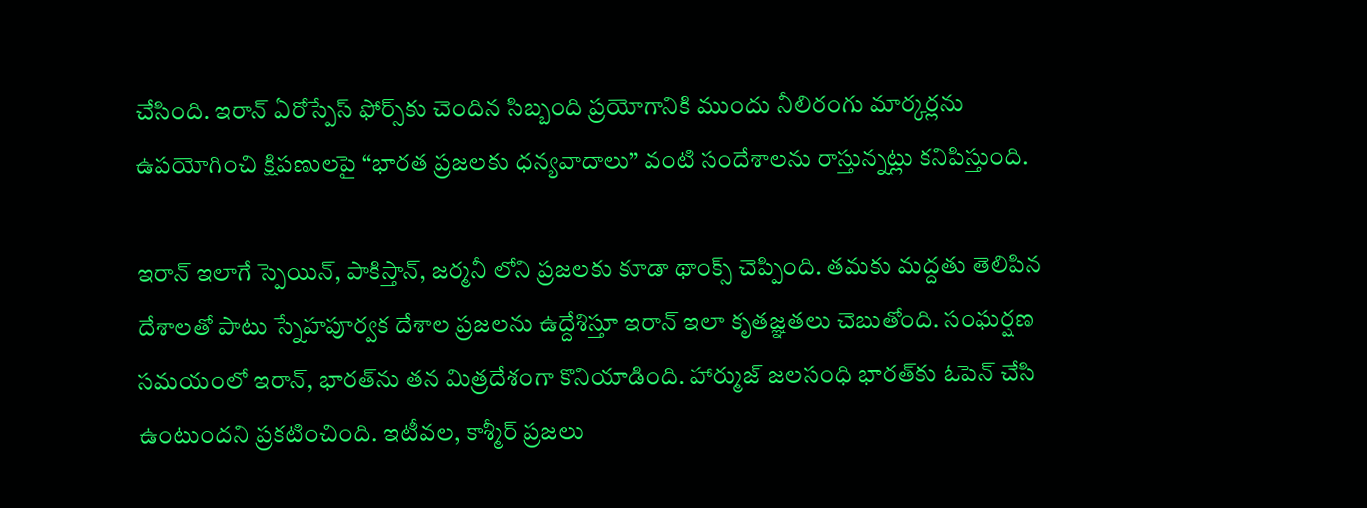చేసింది. ఇరాన్ ఏరోస్పేస్ ఫోర్స్‌కు చెందిన సిబ్బంది ప్రయోగానికి ముందు నీలిరంగు మార్కర్లను ఉపయోగించి క్షిపణులపై “భారత ప్రజలకు ధన్యవాదాలు” వంటి సందేశాలను రాస్తున్నట్లు కనిపిస్తుంది.

ఇరాన్ ఇలాగే స్పెయిన్, పాకిస్తాన్, జర్మనీ లోని ప్రజలకు కూడా థాంక్స్ చెప్పింది. తమకు మద్దతు తెలిపిన దేశాలతో పాటు స్నేహపూర్వక దేశాల ప్రజలను ఉద్దేశిస్తూ ఇరాన్ ఇలా కృతజ్ఞతలు చెబుతోంది. సంఘర్షణ సమయంలో ఇరాన్, భారత్‌ను తన మిత్రదేశంగా కొనియాడింది. హార్ముజ్ జలసంధి భారత్‌కు ఓపెన్ చేసి ఉంటుందని ప్రకటించింది. ఇటీవల, కాశ్మీర్ ప్రజలు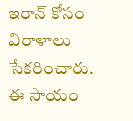ఇరాన్‌ కోసం విరాళాలు సేకరించారు. ఈ సాయం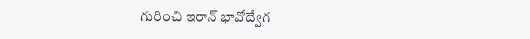గురించి ఇరాన్ భావోద్వేగ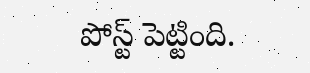పోస్ట్ పెట్టింది.